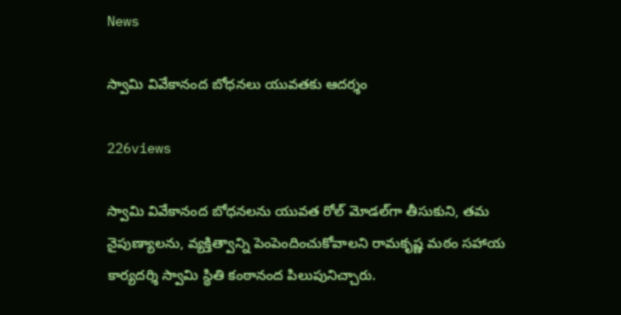News

స్వామి వివేకానంద బోధనలు యువతకు ఆదర్శం

226views

స్వామి వివేకానంద బోధనలను యువత రోల్ మోడల్‌గా తీసుకుని, తమ నైపుణ్యాలను, వ్యక్తిత్వాన్ని పెంపెందించుకోవాలని రామకృష్ణ మఠం సహాయ కార్యదర్శి స్వామి స్థితి కంఠానంద పిలుపునిచ్చారు.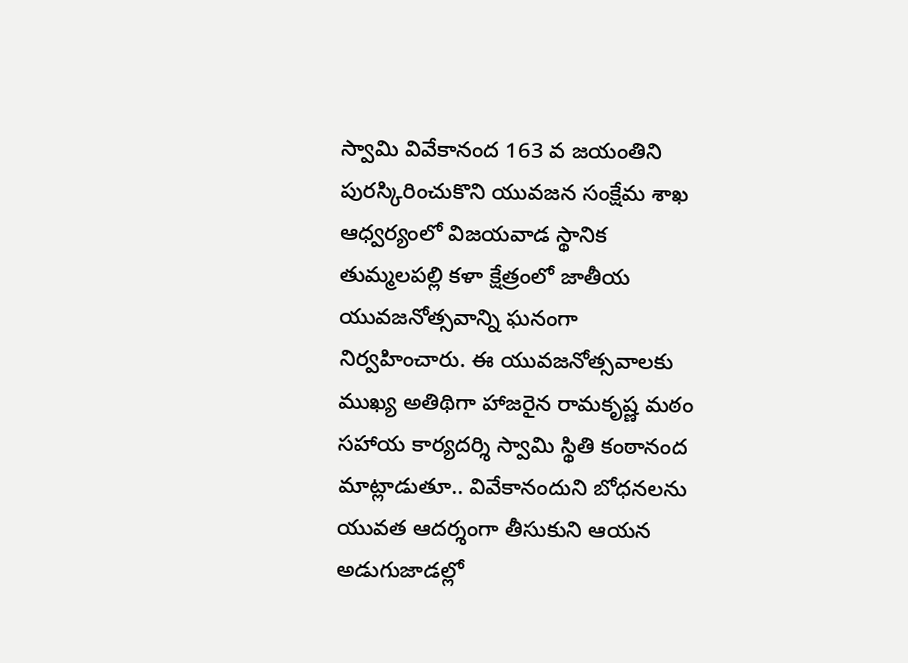స్వామి వివేకానంద 163 వ జయంతిని పురస్కిరించుకొని యువజన సంక్షేమ శాఖ ఆధ్వర్యంలో విజయవాడ స్థానిక తుమ్మలపల్లి కళా క్షేత్రంలో జాతీయ యువజనోత్సవాన్ని ఘనంగా నిర్వహించారు. ఈ యువజనోత్సవాలకు ముఖ్య అతిథిగా హాజరైన రామకృష్ణ మఠం సహాయ కార్యదర్శి స్వామి స్థితి కంఠానంద మాట్లాడుతూ.. వివేకానందుని బోధనలను యువత ఆదర్శంగా తీసుకుని ఆయన అడుగుజాడల్లో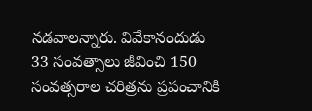నడవాలన్నారు. వివేకానందుడు 33 సంవత్సాలు జీవించి 150 సంవత్సరాల చరిత్రను ప్రపంచానికి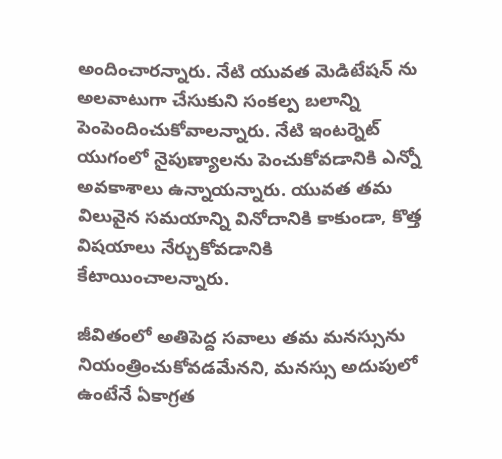అందించారన్నారు. నేటి యువత మెడిటేషన్ ను అలవాటుగా చేసుకుని సంకల్ప బలాన్ని పెంపెందించుకోవాలన్నారు. నేటి ఇంటర్నెట్ యుగంలో నైపుణ్యాలను పెంచుకోవడానికి ఎన్నో అవకాశాలు ఉన్నాయన్నారు. యువత తమ విలువైన సమయాన్ని వినోదానికి కాకుండా, కొత్త విషయాలు నేర్చుకోవడానికి కేటాయించాలన్నారు.

జీవితంలో అతిపెద్ద సవాలు తమ మనస్సును నియంత్రించుకోవడమేనని, మనస్సు అదుపులో ఉంటేనే ఏకాగ్రత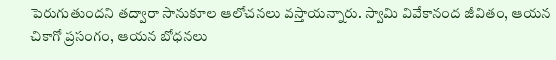పెరుగుతుందని తద్వారా సానుకూల ఆలోచనలు వస్తాయన్నారు. స్వామి వివేకానంద జీవితం, ఆయన చికాగో ప్రసంగం, ఆయన బోధనలు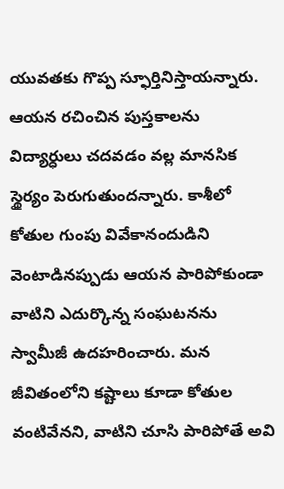యువతకు గొప్ప స్ఫూర్తినిస్తాయన్నారు. ఆయన రచించిన పుస్తకాలను విద్యార్ధులు చదవడం వల్ల మానసిక స్థైర్యం పెరుగుతుందన్నారు. కాశీలో కోతుల గుంపు వివేకానందుడిని వెంటాడినప్పుడు ఆయన పారిపోకుండా వాటిని ఎదుర్కొన్న సంఘటనను స్వామీజీ ఉదహరించారు. మన జీవితంలోని కష్టాలు కూడా కోతుల వంటివేనని, వాటిని చూసి పారిపోతే అవి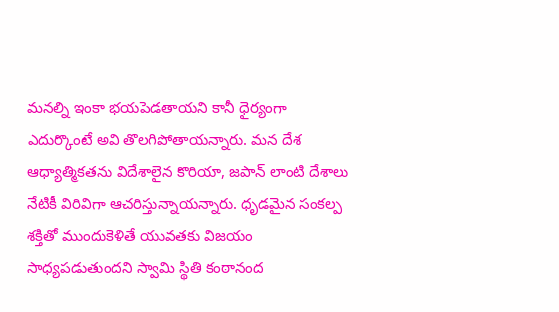మనల్ని ఇంకా భయపెడతాయని కానీ ధైర్యంగా ఎదుర్కొంటే అవి తొలగిపోతాయన్నారు. మన దేశ ఆధ్యాత్మికతను విదేశాలైన కొరియా, జపాన్ లాంటి దేశాలు నేటికీ విరివిగా ఆచరిస్తున్నాయన్నారు. ధృడమైన సంకల్ప శక్తితో ముందుకెళితే యువతకు విజయం సాధ్యపడుతుందని స్వామి స్థితి కంఠానంద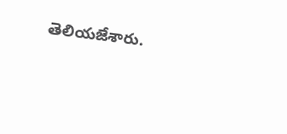తెలియజేశారు.